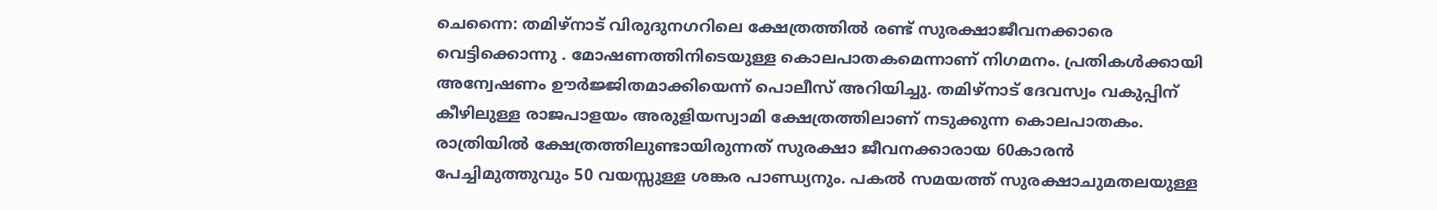ചെന്നൈ: തമിഴ്നാട് വിരുദുനഗറിലെ ക്ഷേത്രത്തിൽ രണ്ട് സുരക്ഷാജീവനക്കാരെ വെട്ടിക്കൊന്നു . മോഷണത്തിനിടെയുള്ള കൊലപാതകമെന്നാണ് നിഗമനം. പ്രതികൾക്കായി അന്വേഷണം ഊർജ്ജിതമാക്കിയെന്ന് പൊലീസ് അറിയിച്ചു. തമിഴ്നാട് ദേവസ്വം വകുപ്പിന് കീഴിലുള്ള രാജപാളയം അരുളിയസ്വാമി ക്ഷേത്രത്തിലാണ് നടുക്കുന്ന കൊലപാതകം. രാത്രിയിൽ ക്ഷേത്രത്തിലുണ്ടായിരുന്നത് സുരക്ഷാ ജീവനക്കാരായ 60കാരൻ പേച്ചിമുത്തുവും 50 വയസ്സുള്ള ശങ്കര പാണ്ഡ്യനും. പകൽ സമയത്ത് സുരക്ഷാചുമതലയുള്ള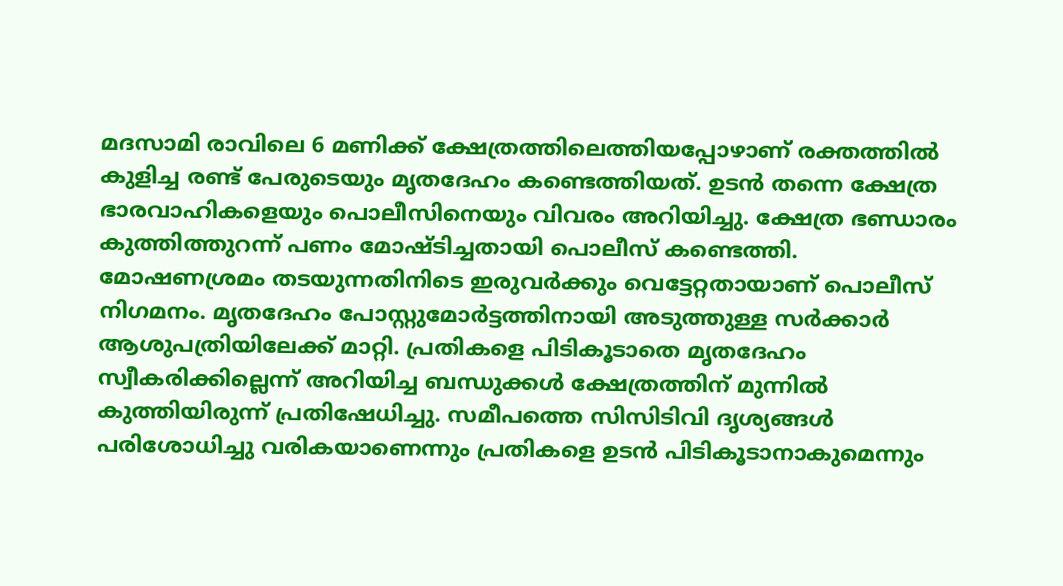മദസാമി രാവിലെ 6 മണിക്ക് ക്ഷേത്രത്തിലെത്തിയപ്പോഴാണ് രക്തത്തിൽ കുളിച്ച രണ്ട് പേരുടെയും മൃതദേഹം കണ്ടെത്തിയത്. ഉടൻ തന്നെ ക്ഷേത്ര ഭാരവാഹികളെയും പൊലീസിനെയും വിവരം അറിയിച്ചു. ക്ഷേത്ര ഭണ്ഡാരം കുത്തിത്തുറന്ന് പണം മോഷ്ടിച്ചതായി പൊലീസ് കണ്ടെത്തി.
മോഷണശ്രമം തടയുന്നതിനിടെ ഇരുവർക്കും വെട്ടേറ്റതായാണ് പൊലീസ് നിഗമനം. മൃതദേഹം പോസ്റ്റുമോർട്ടത്തിനായി അടുത്തുള്ള സർക്കാർ ആശുപത്രിയിലേക്ക് മാറ്റി. പ്രതികളെ പിടികൂടാതെ മൃതദേഹം സ്വീകരിക്കില്ലെന്ന് അറിയിച്ച ബന്ധുക്കൾ ക്ഷേത്രത്തിന് മുന്നിൽ കുത്തിയിരുന്ന് പ്രതിഷേധിച്ചു. സമീപത്തെ സിസിടിവി ദൃശ്യങ്ങൾ പരിശോധിച്ചു വരികയാണെന്നും പ്രതികളെ ഉടൻ പിടികൂടാനാകുമെന്നും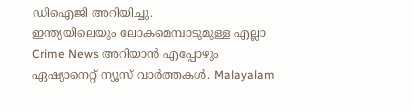ഡിഐജി അറിയിച്ചു.
ഇന്ത്യയിലെയും ലോകമെമ്പാടുമുള്ള എല്ലാ Crime News അറിയാൻ എപ്പോഴും ഏഷ്യാനെറ്റ് ന്യൂസ് വാർത്തകൾ. Malayalam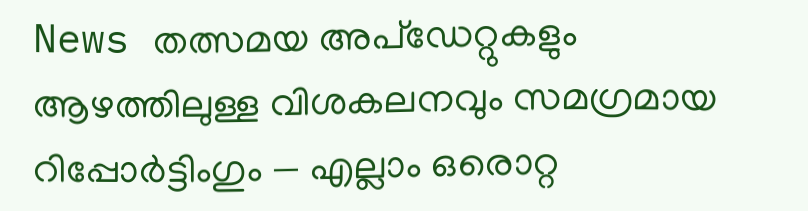News തത്സമയ അപ്ഡേറ്റുകളും ആഴത്തിലുള്ള വിശകലനവും സമഗ്രമായ റിപ്പോർട്ടിംഗും — എല്ലാം ഒരൊറ്റ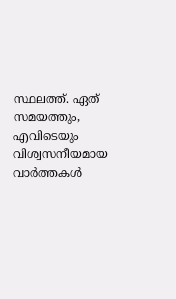സ്ഥലത്ത്. ഏത് സമയത്തും, എവിടെയും വിശ്വസനീയമായ വാർത്തകൾ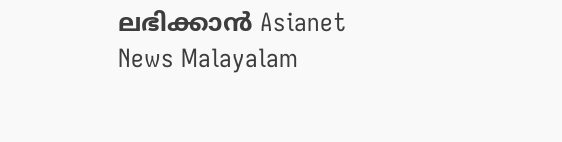ലഭിക്കാൻ Asianet News Malayalam